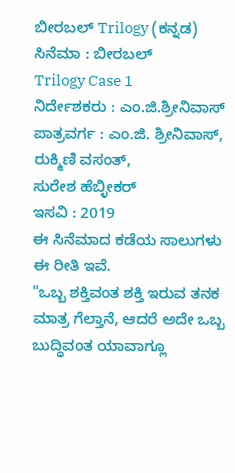ಬೀರಬಲ್ Trilogy (ಕನ್ನಡ)
ಸಿನೆಮಾ : ಬೀರಬಲ್
Trilogy Case 1
ನಿರ್ದೇಶಕರು : ಎಂ.ಜಿ.ಶ್ರೀನಿವಾಸ್
ಪಾತ್ರವರ್ಗ : ಎಂ.ಜಿ. ಶ್ರೀನಿವಾಸ್,
ರುಕ್ಮಿಣಿ ವಸಂತ್,
ಸುರೇಶ ಹೆಬ್ಳೀಕರ್
ಇಸವಿ : 2019
ಈ ಸಿನೆಮಾದ ಕಡೆಯ ಸಾಲುಗಳು ಈ ರೀತಿ ಇವೆ.
"ಒಬ್ಬ ಶಕ್ತಿವಂತ ಶಕ್ತಿ ಇರುವ ತನಕ ಮಾತ್ರ ಗೆಲ್ತಾನೆ, ಆದರೆ ಅದೇ ಒಬ್ಬ ಬುದ್ಧಿವಂತ ಯಾವಾಗ್ಲೂ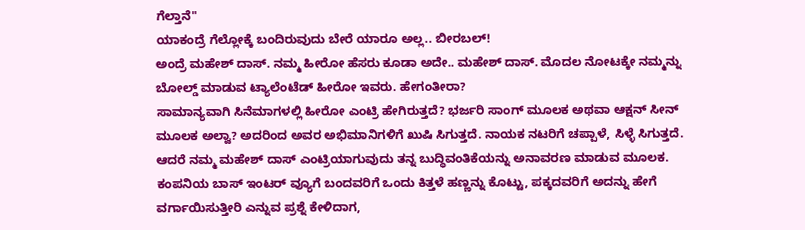ಗೆಲ್ತಾನೆ"
ಯಾಕಂದ್ರೆ ಗೆಲ್ಲೋಕ್ಕೆ ಬಂದಿರುವುದು ಬೇರೆ ಯಾರೂ ಅಲ್ಲ.. ಬೀರಬಲ್!
ಅಂದ್ರೆ ಮಹೇಶ್ ದಾಸ್. ನಮ್ಮ ಹೀರೋ ಹೆಸರು ಕೂಡಾ ಅದೇ.. ಮಹೇಶ್ ದಾಸ್. ಮೊದಲ ನೋಟಕ್ಕೇ ನಮ್ಮನ್ನು ಬೋಲ್ಡ್ ಮಾಡುವ ಟ್ಯಾಲೆಂಟೆಡ್ ಹೀರೋ ಇವರು. ಹೇಗಂತೀರಾ?
ಸಾಮಾನ್ಯವಾಗಿ ಸಿನೆಮಾಗಳಲ್ಲಿ ಹೀರೋ ಎಂಟ್ರಿ ಹೇಗಿರುತ್ತದೆ? ಭರ್ಜರಿ ಸಾಂಗ್ ಮೂಲಕ ಅಥವಾ ಆಕ್ಷನ್ ಸೀನ್ ಮೂಲಕ ಅಲ್ವಾ? ಅದರಿಂದ ಅವರ ಅಭಿಮಾನಿಗಳಿಗೆ ಖುಷಿ ಸಿಗುತ್ತದೆ. ನಾಯಕ ನಟರಿಗೆ ಚಪ್ಪಾಳೆ, ಸಿಳ್ಳೆ ಸಿಗುತ್ತದೆ.
ಆದರೆ ನಮ್ಮ ಮಹೇಶ್ ದಾಸ್ ಎಂಟ್ರಿಯಾಗುವುದು ತನ್ನ ಬುದ್ಧಿವಂತಿಕೆಯನ್ನು ಅನಾವರಣ ಮಾಡುವ ಮೂಲಕ. ಕಂಪನಿಯ ಬಾಸ್ ಇಂಟರ್ ವ್ಯೂಗೆ ಬಂದವರಿಗೆ ಒಂದು ಕಿತ್ತಳೆ ಹಣ್ಣನ್ನು ಕೊಟ್ಟು, ಪಕ್ಕದವರಿಗೆ ಅದನ್ನು ಹೇಗೆ ವರ್ಗಾಯಿಸುತ್ತೀರಿ ಎನ್ನುವ ಪ್ರಶ್ನೆ ಕೇಳಿದಾಗ,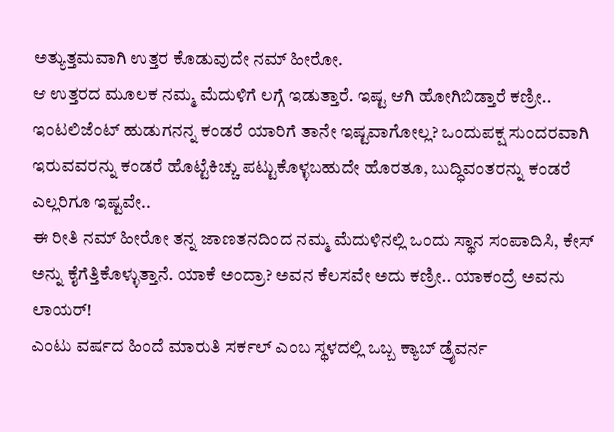ಅತ್ಯುತ್ತಮವಾಗಿ ಉತ್ತರ ಕೊಡುವುದೇ ನಮ್ ಹೀರೋ.
ಆ ಉತ್ತರದ ಮೂಲಕ ನಮ್ಮ ಮೆದುಳಿಗೆ ಲಗ್ಗೆ ಇಡುತ್ತಾರೆ. ಇಷ್ಟ ಆಗಿ ಹೋಗಿಬಿಡ್ತಾರೆ ಕಣ್ರೀ.. ಇಂಟಲಿಜೆಂಟ್ ಹುಡುಗನನ್ನ ಕಂಡರೆ ಯಾರಿಗೆ ತಾನೇ ಇಷ್ಟವಾಗೋಲ್ಲ? ಒಂದುಪಕ್ಷ ಸುಂದರವಾಗಿ ಇರುವವರನ್ನು ಕಂಡರೆ ಹೊಟ್ಟೆಕಿಚ್ಚು ಪಟ್ಟುಕೊಳ್ಳಬಹುದೇ ಹೊರತೂ, ಬುದ್ಧಿವಂತರನ್ನು ಕಂಡರೆ ಎಲ್ಲರಿಗೂ ಇಷ್ಟವೇ..
ಈ ರೀತಿ ನಮ್ ಹೀರೋ ತನ್ನ ಜಾಣತನದಿಂದ ನಮ್ಮ ಮೆದುಳಿನಲ್ಲಿ ಒಂದು ಸ್ಥಾನ ಸಂಪಾದಿಸಿ, ಕೇಸ್ ಅನ್ನು ಕೈಗೆತ್ತಿಕೊಳ್ಳುತ್ತಾನೆ. ಯಾಕೆ ಅಂದ್ರಾ? ಅವನ ಕೆಲಸವೇ ಅದು ಕಣ್ರೀ.. ಯಾಕಂದ್ರೆ ಅವನು ಲಾಯರ್!
ಎಂಟು ವರ್ಷದ ಹಿಂದೆ ಮಾರುತಿ ಸರ್ಕಲ್ ಎಂಬ ಸ್ಥಳದಲ್ಲಿ ಒಬ್ಬ ಕ್ಯಾಬ್ ಡ್ರೈವರ್ನ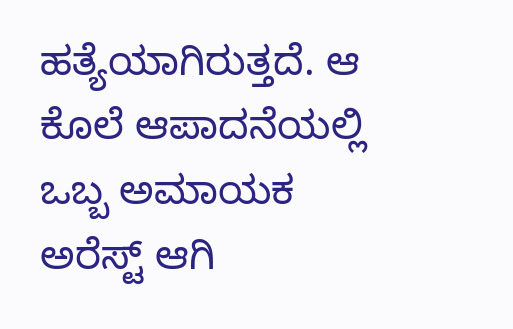ಹತ್ಯೆಯಾಗಿರುತ್ತದೆ. ಆ ಕೊಲೆ ಆಪಾದನೆಯಲ್ಲಿ ಒಬ್ಬ ಅಮಾಯಕ ಅರೆಸ್ಟ್ ಆಗಿ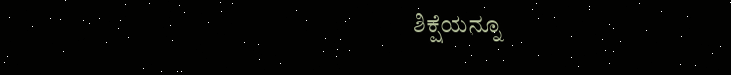ಶಿಕ್ಷೆಯನ್ನೂ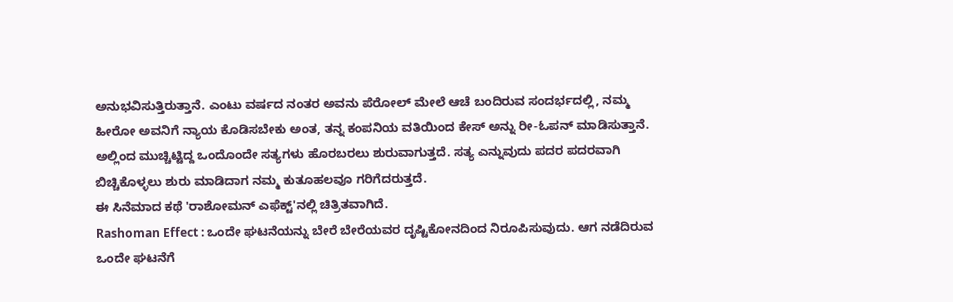ಅನುಭವಿಸುತ್ತಿರುತ್ತಾನೆ. ಎಂಟು ವರ್ಷದ ನಂತರ ಅವನು ಪೆರೋಲ್ ಮೇಲೆ ಆಚೆ ಬಂದಿರುವ ಸಂದರ್ಭದಲ್ಲಿ, ನಮ್ಮ ಹೀರೋ ಅವನಿಗೆ ನ್ಯಾಯ ಕೊಡಿಸಬೇಕು ಅಂತ, ತನ್ನ ಕಂಪನಿಯ ವತಿಯಿಂದ ಕೇಸ್ ಅನ್ನು ರೀ-ಓಪನ್ ಮಾಡಿಸುತ್ತಾನೆ.
ಅಲ್ಲಿಂದ ಮುಚ್ಚಿಟ್ಟಿದ್ದ ಒಂದೊಂದೇ ಸತ್ಯಗಳು ಹೊರಬರಲು ಶುರುವಾಗುತ್ತದೆ. ಸತ್ಯ ಎನ್ನುವುದು ಪದರ ಪದರವಾಗಿ ಬಿಚ್ಚಿಕೊಳ್ಳಲು ಶುರು ಮಾಡಿದಾಗ ನಮ್ಮ ಕುತೂಹಲವೂ ಗರಿಗೆದರುತ್ತದೆ.
ಈ ಸಿನೆಮಾದ ಕಥೆ 'ರಾಶೋಮನ್ ಎಫೆಕ್ಟ್'ನಲ್ಲಿ ಚಿತ್ರಿತವಾಗಿದೆ.
Rashoman Effect : ಒಂದೇ ಘಟನೆಯನ್ನು ಬೇರೆ ಬೇರೆಯವರ ದೃಷ್ಟಿಕೋನದಿಂದ ನಿರೂಪಿಸುವುದು. ಆಗ ನಡೆದಿರುವ ಒಂದೇ ಘಟನೆಗೆ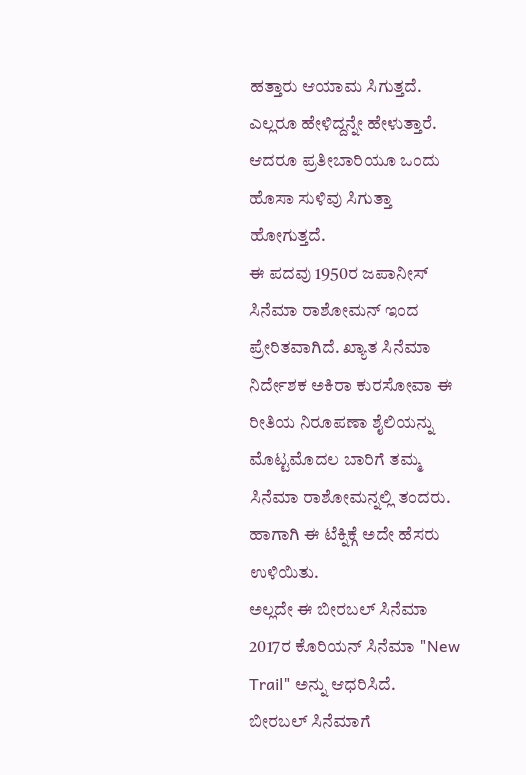ಹತ್ತಾರು ಆಯಾಮ ಸಿಗುತ್ತದೆ. ಎಲ್ಲರೂ ಹೇಳಿದ್ದನ್ನೇ ಹೇಳುತ್ತಾರೆ. ಆದರೂ ಪ್ರತೀಬಾರಿಯೂ ಒಂದು ಹೊಸಾ ಸುಳಿವು ಸಿಗುತ್ತಾ ಹೋಗುತ್ತದೆ.
ಈ ಪದವು 1950ರ ಜಪಾನೀಸ್ ಸಿನೆಮಾ ರಾಶೋಮನ್ ಇಂದ ಪ್ರೇರಿತವಾಗಿದೆ. ಖ್ಯಾತ ಸಿನೆಮಾ ನಿರ್ದೇಶಕ ಅಕಿರಾ ಕುರಸೋವಾ ಈ ರೀತಿಯ ನಿರೂಪಣಾ ಶೈಲಿಯನ್ನು ಮೊಟ್ಟಮೊದಲ ಬಾರಿಗೆ ತಮ್ಮ ಸಿನೆಮಾ ರಾಶೋಮನ್ನಲ್ಲಿ ತಂದರು. ಹಾಗಾಗಿ ಈ ಟೆಕ್ನಿಕ್ಗೆ ಅದೇ ಹೆಸರು ಉಳಿಯಿತು.
ಅಲ್ಲದೇ ಈ ಬೀರಬಲ್ ಸಿನೆಮಾ 2017ರ ಕೊರಿಯನ್ ಸಿನೆಮಾ "New Trail" ಅನ್ನು ಆಧರಿಸಿದೆ.
ಬೀರಬಲ್ ಸಿನೆಮಾಗೆ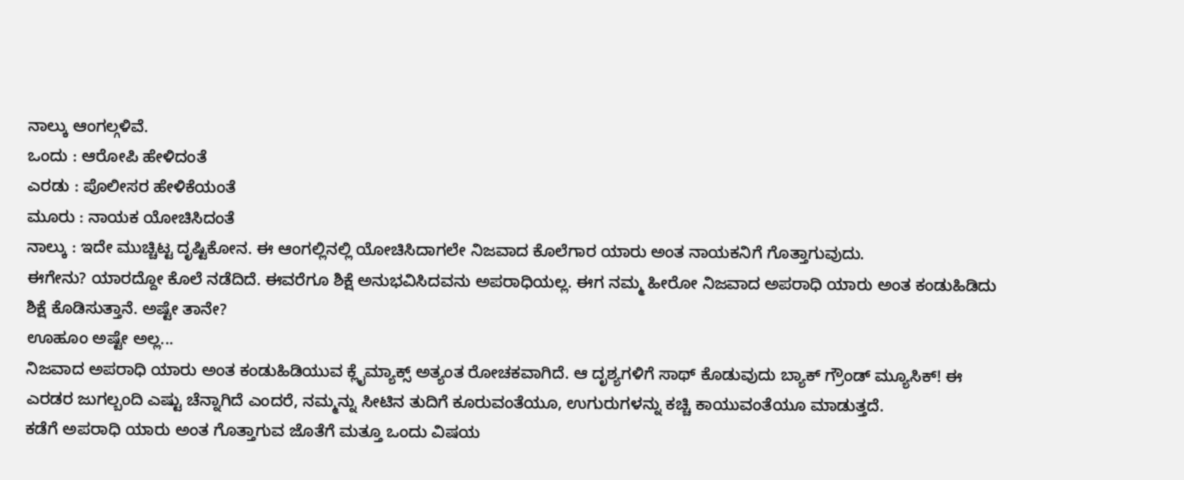ನಾಲ್ಕು ಆಂಗಲ್ಗಳಿವೆ.
ಒಂದು : ಆರೋಪಿ ಹೇಳಿದಂತೆ
ಎರಡು : ಪೊಲೀಸರ ಹೇಳಿಕೆಯಂತೆ
ಮೂರು : ನಾಯಕ ಯೋಚಿಸಿದಂತೆ
ನಾಲ್ಕು : ಇದೇ ಮುಚ್ಚಿಟ್ಟ ದೃಷ್ಟಿಕೋನ. ಈ ಆಂಗಲ್ಲಿನಲ್ಲಿ ಯೋಚಿಸಿದಾಗಲೇ ನಿಜವಾದ ಕೊಲೆಗಾರ ಯಾರು ಅಂತ ನಾಯಕನಿಗೆ ಗೊತ್ತಾಗುವುದು.
ಈಗೇನು? ಯಾರದ್ದೋ ಕೊಲೆ ನಡೆದಿದೆ. ಈವರೆಗೂ ಶಿಕ್ಷೆ ಅನುಭವಿಸಿದವನು ಅಪರಾಧಿಯಲ್ಲ. ಈಗ ನಮ್ಮ ಹೀರೋ ನಿಜವಾದ ಅಪರಾಧಿ ಯಾರು ಅಂತ ಕಂಡುಹಿಡಿದು ಶಿಕ್ಷೆ ಕೊಡಿಸುತ್ತಾನೆ. ಅಷ್ಟೇ ತಾನೇ?
ಊಹೂಂ ಅಷ್ಟೇ ಅಲ್ಲ...
ನಿಜವಾದ ಅಪರಾಧಿ ಯಾರು ಅಂತ ಕಂಡುಹಿಡಿಯುವ ಕ್ಲೈಮ್ಯಾಕ್ಸ್ ಅತ್ಯಂತ ರೋಚಕವಾಗಿದೆ. ಆ ದೃಶ್ಯಗಳಿಗೆ ಸಾಥ್ ಕೊಡುವುದು ಬ್ಯಾಕ್ ಗ್ರೌಂಡ್ ಮ್ಯೂಸಿಕ್! ಈ ಎರಡರ ಜುಗಲ್ಬಂದಿ ಎಷ್ಟು ಚೆನ್ನಾಗಿದೆ ಎಂದರೆ, ನಮ್ಮನ್ನು ಸೀಟಿನ ತುದಿಗೆ ಕೂರುವಂತೆಯೂ, ಉಗುರುಗಳನ್ನು ಕಚ್ಚಿ ಕಾಯುವಂತೆಯೂ ಮಾಡುತ್ತದೆ.
ಕಡೆಗೆ ಅಪರಾಧಿ ಯಾರು ಅಂತ ಗೊತ್ತಾಗುವ ಜೊತೆಗೆ ಮತ್ತೂ ಒಂದು ವಿಷಯ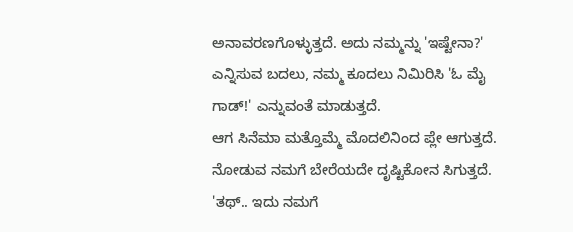ಅನಾವರಣಗೊಳ್ಳುತ್ತದೆ. ಅದು ನಮ್ಮನ್ನು 'ಇಷ್ಟೇನಾ?' ಎನ್ನಿಸುವ ಬದಲು, ನಮ್ಮ ಕೂದಲು ನಿಮಿರಿಸಿ 'ಓ ಮೈ ಗಾಡ್!' ಎನ್ನುವಂತೆ ಮಾಡುತ್ತದೆ.
ಆಗ ಸಿನೆಮಾ ಮತ್ತೊಮ್ಮೆ ಮೊದಲಿನಿಂದ ಪ್ಲೇ ಆಗುತ್ತದೆ. ನೋಡುವ ನಮಗೆ ಬೇರೆಯದೇ ದೃಷ್ಟಿಕೋನ ಸಿಗುತ್ತದೆ. 'ತಥ್.. ಇದು ನಮಗೆ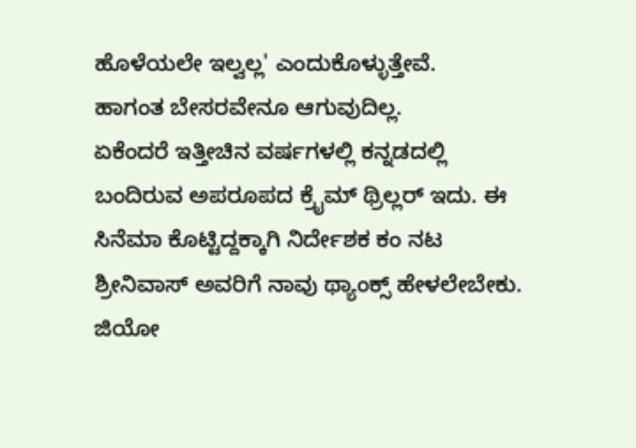ಹೊಳೆಯಲೇ ಇಲ್ವಲ್ಲ' ಎಂದುಕೊಳ್ಳುತ್ತೇವೆ.
ಹಾಗಂತ ಬೇಸರವೇನೂ ಆಗುವುದಿಲ್ಲ.
ಏಕೆಂದರೆ ಇತ್ತೀಚಿನ ವರ್ಷಗಳಲ್ಲಿ ಕನ್ನಡದಲ್ಲಿ ಬಂದಿರುವ ಅಪರೂಪದ ಕ್ರೈಮ್ ಥ್ರಿಲ್ಲರ್ ಇದು. ಈ ಸಿನೆಮಾ ಕೊಟ್ಟಿದ್ದಕ್ಕಾಗಿ ನಿರ್ದೇಶಕ ಕಂ ನಟ ಶ್ರೀನಿವಾಸ್ ಅವರಿಗೆ ನಾವು ಥ್ಯಾಂಕ್ಸ್ ಹೇಳಲೇಬೇಕು.
ಜಿಯೋ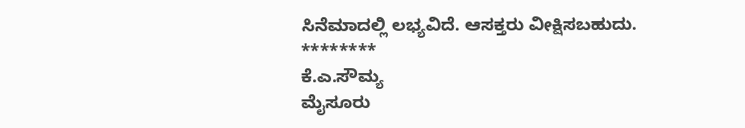ಸಿನೆಮಾದಲ್ಲಿ ಲಭ್ಯವಿದೆ. ಆಸಕ್ತರು ವೀಕ್ಷಿಸಬಹುದು.
********
ಕೆ.ಎ.ಸೌಮ್ಯ
ಮೈಸೂರು